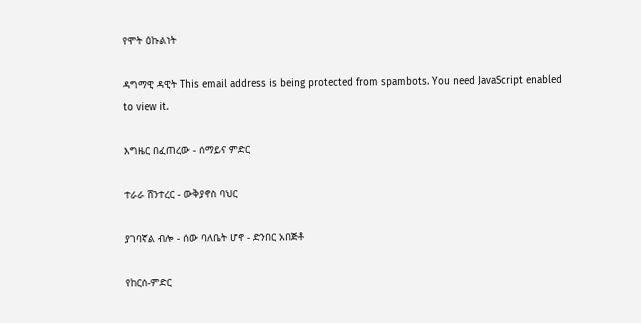የሞት ዕኩልነት

ዳግማዊ ዳዊት This email address is being protected from spambots. You need JavaScript enabled to view it.

እግዜር በፈጠረው - ሰማይና ምድር

ተራራ ሸንተረር - ውቅያኖስ ባህር

ያገባኛል ብሎ - ሰው ባለቤት ሆኖ - ድንበር አበጅቶ

የከርሰ-ምድር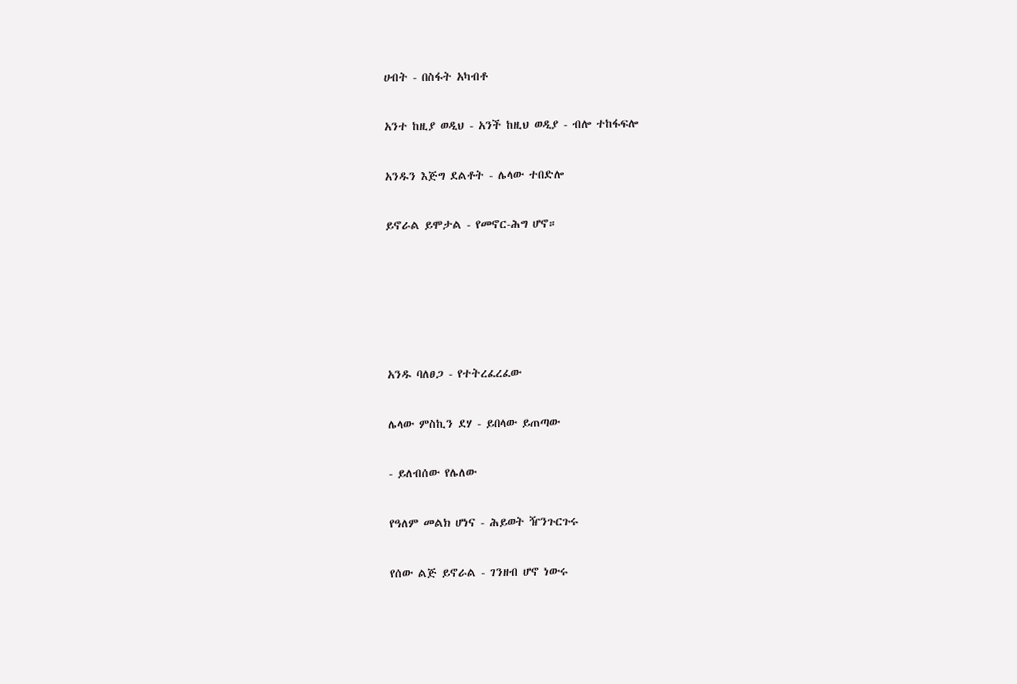ሀብት - በስፋት አካብቶ

አንተ ከዚያ ወዲህ - አንች ከዚህ ወዲያ - ብሎ ተከፋፍሎ

አንዱን እጅግ ደልቶት - ሌላው ተበድሎ

ይኖራል ይሞታል - የመኖር-ሕግ ሆኖ።





አንዱ ባለፀጋ - የተትረፈረፈው

ሌላው ምስኪን ደሃ - ይበላው ይጠጣው

- ይለብሰው የሌለው

የዓለም መልክ ሆነና - ሕይወት ዥንጉርጉሩ

የሰው ልጅ ይኖራል - ገንዘብ ሆኖ ነውሩ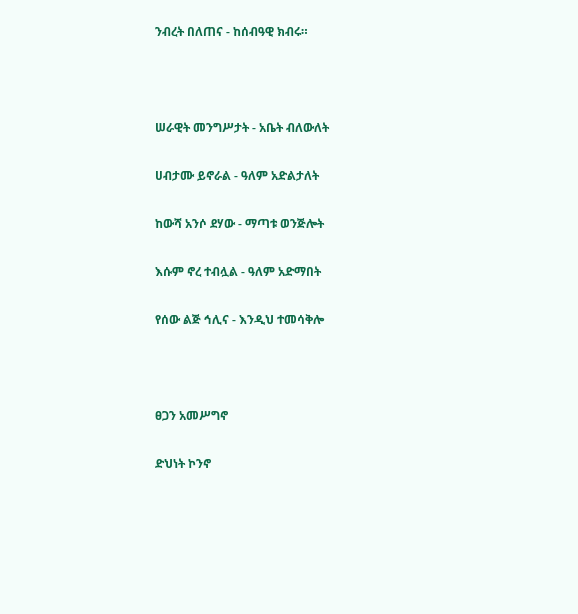ንብረት በለጠና - ከሰብዓዊ ክብሩ።



ሠራዊት መንግሥታት - አቤት ብለውለት

ሀብታሙ ይኖራል - ዓለም አድልታለት

ከውሻ አንሶ ደሃው - ማጣቱ ወንጅሎት

እሱም ኖረ ተብሏል - ዓለም አድማበት

የሰው ልጅ ኅሊና - እንዲህ ተመሳቅሎ



ፀጋን አመሥግኖ

ድህነት ኮንኖ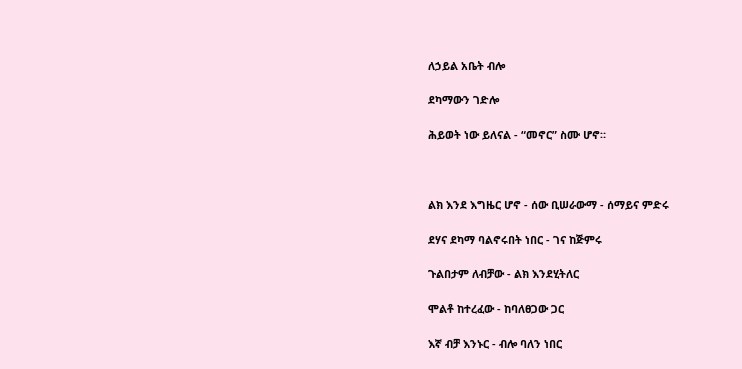ለኃይል አቤት ብሎ

ደካማውን ገድሎ

ሕይወት ነው ይለናል - “መኖር” ስሙ ሆኖ።



ልክ እንደ እግዜር ሆኖ - ሰው ቢሠራውማ - ሰማይና ምድሩ

ደሃና ደካማ ባልኖሩበት ነበር - ገና ከጅምሩ

ጉልበታም ለብቻው - ልክ እንደሂትለር

ሞልቶ ከተረፈው - ከባለፀጋው ጋር

እኛ ብቻ እንኑር - ብሎ ባለን ነበር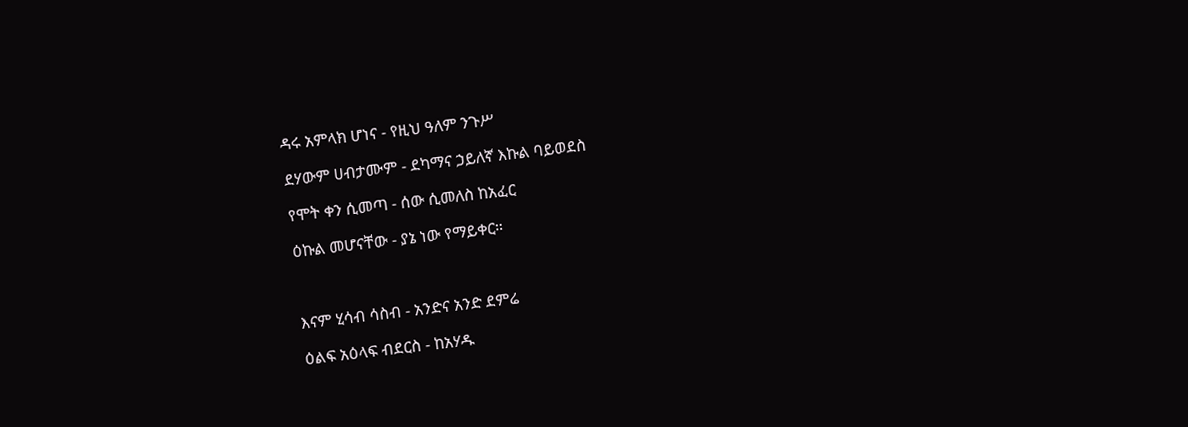ዳሩ አምላክ ሆነና - የዚህ ዓለም ንጉሥ

ደሃውም ሀብታሙም - ደካማና ኃይለኛ እኩል ባይወደስ

የሞት ቀን ሲመጣ - ሰው ሲመለስ ከአፈር

ዕኩል መሆናቸው - ያኔ ነው የማይቀር።



እናም ሂሳብ ሳስብ - አንድና አንድ ደምሬ

ዕልፍ አዕላፍ ብደርስ - ከአሃዱ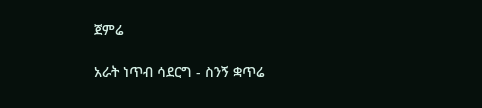ጀምሬ

አራት ነጥብ ሳደርግ - ስንኝ ቋጥሬ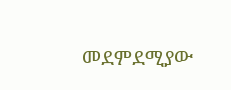መደምደሚያው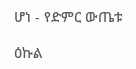ሆነ - የድምር ውጤቱ

ዕኩል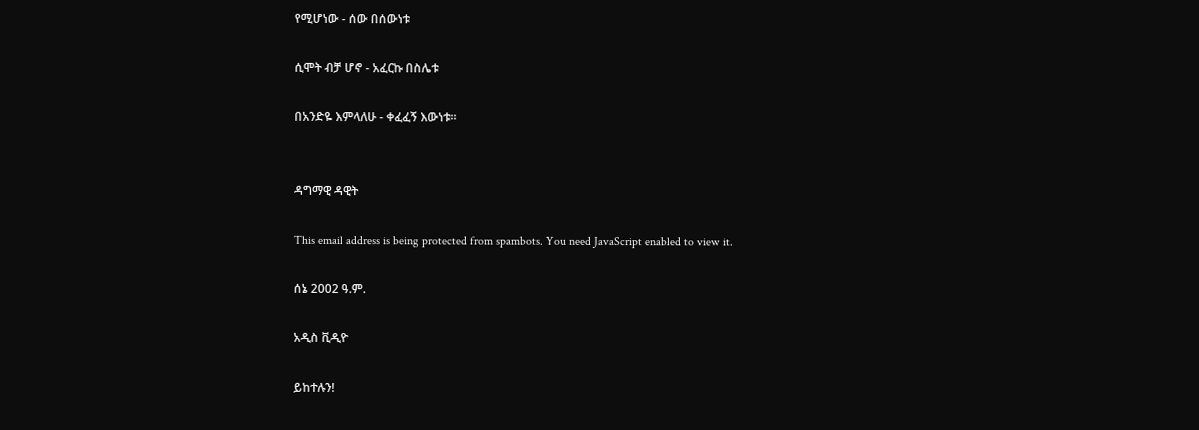የሚሆነው - ሰው በሰውነቱ

ሲሞት ብቻ ሆኖ - አፈርኩ በስሌቱ

በአንድዬ እምላለሁ - ቀፈፈኝ እውነቱ።


ዳግማዊ ዳዊት

This email address is being protected from spambots. You need JavaScript enabled to view it.

ሰኔ 2002 ዓ.ም.

አዲስ ቪዲዮ

ይከተሉን!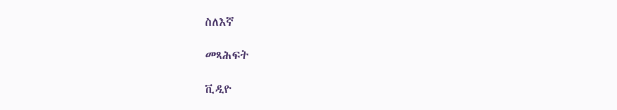ስለእኛ

መጻሕፍት

ቪዲዮ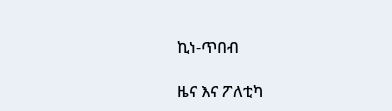ኪነ-ጥበብ

ዜና እና ፖለቲካ